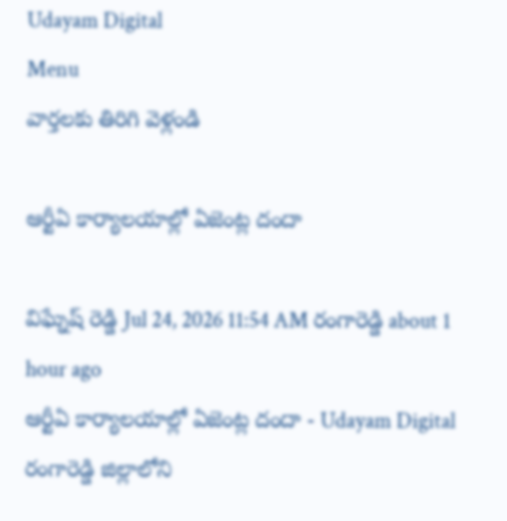Udayam Digital
Menu
వార్తలకు తిరిగి వెళ్లండి

ఆర్టీఏ కార్యాలయాల్లో ఏజెంట్ల దందా

విఘ్నేష్ రెడ్డి Jul 24, 2026 11:54 AM రంగారెడ్డి about 1 hour ago
ఆర్టీఏ కార్యాలయాల్లో ఏజెంట్ల దందా - Udayam Digital
రంగారెడ్డి జిల్లాలోని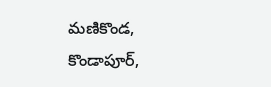మణికొండ, కొండాపూర్,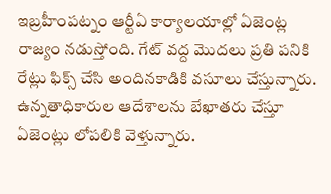ఇబ్రహీంపట్నం ఆర్టీఏ కార్యాలయాల్లో ఏజెంట్ల రాజ్యం నడుస్తోంది. గేట్ వద్ద మొదలు ప్రతి పనికి రేట్లు ఫిక్స్ చేసి అందినకాడికి వసూలు చేస్తున్నారు. ఉన్నతాధికారుల ఆదేశాలను బేఖాతరు చేస్తూ ఏజెంట్లు లోపలికి వెళ్తున్నారు.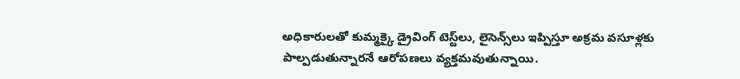అధికారులతో కుమ్మక్కై డ్రైవింగ్ టెస్ట్‌లు, లైసెన్స్‌లు ఇప్పిస్తూ అక్రమ వసూళ్లకు పాల్పడుతున్నారనే ఆరోపణలు వ్యక్తమవుతున్నాయి.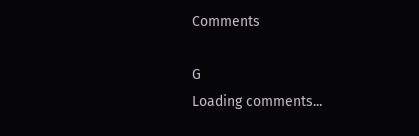Comments

G
Loading comments...